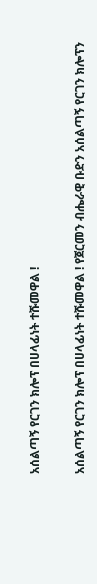አሰልጣኝ የርገን ክሎፕ በሀላፊነት ተሹመዋል !

አሰልጣኝ የርገን ክሎፕ በሀላፊነት ተሹመዋል ! የጀርመን ብሔራዊ ቡድን አሰልጣኝ የርገን ክሎፕን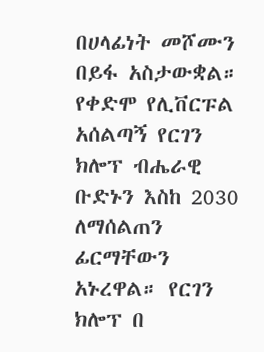በሀላፊነት መሾሙን በይፋ አስታውቋል። የቀድሞ የሊቨርፑል አሰልጣኝ የርገን ክሎፕ ብሔራዊ ቡድኑን እስከ 2030 ለማሰልጠን ፊርማቸውን አኑረዋል። የርገን ክሎፕ በ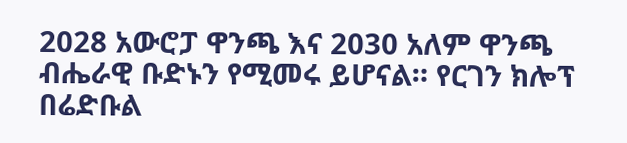2028 አውሮፓ ዋንጫ እና 2030 አለም ዋንጫ ብሔራዊ ቡድኑን የሚመሩ ይሆናል። የርገን ክሎፕ በሬድቡል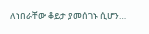ለነበራቸው ቆይታ ያመሰገኑ ሲሆን…